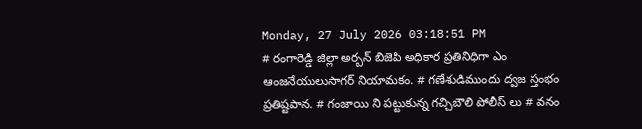Monday, 27 July 2026 03:18:51 PM
# రంగారెడ్డి జిల్లా అర్బన్ బిజెపి అధికార ప్రతినిధిగా ఎం ఆంజనేయులుసాగర్ నియామకం. # గణేశుడిముందు ద్వజ స్తంభం ప్రతిష్టపాన. # గంజాయి ని పట్టుకున్న గచ్చిబౌలి పోలీస్ లు # వనం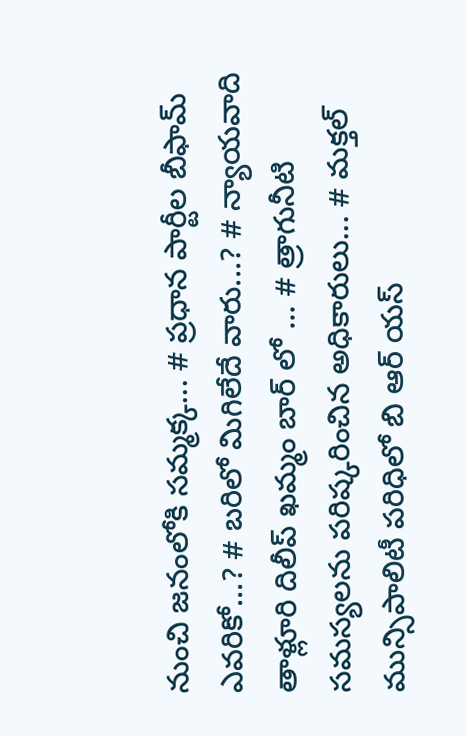నుంచి జనంలోకి సమ్మక్క... # ప్రధాన పార్టీల బీఫామ్ ఎవరికో...? # బరిలో మిగిలేదే వారు...? # న్యాయవాది తాళ్లూరి దిలీప్ ఖమ్మం బార్ లో ... # త్రాగునీటి సమస్యలను పరిష్కరించిన అధికారులు... # మక్తల్ మున్సిపాలిటీ పరిధిలో బి ఆర్ యస్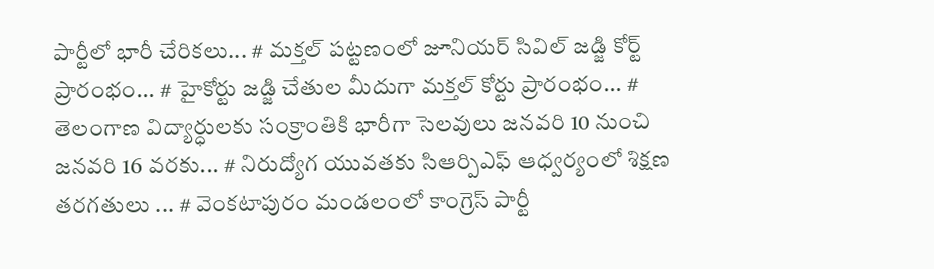పార్టీలో భారీ చేరికలు... # మక్తల్ పట్టణంలో జూనియర్ సివిల్ జడ్జి కోర్ట్ ప్రారంభం... # హైకోర్టు జడ్జి చేతుల మీదుగా మక్తల్ కోర్టు ప్రారంభం... # తెలంగాణ విద్యార్ధులకు సంక్రాంతికి భారీగా సెలవులు జనవరి 10 నుంచి జనవరి 16 వరకు... # నిరుద్యోగ యువతకు సిఆర్పిఎఫ్ ఆధ్వర్యంలో శిక్షణ తరగతులు ... # వెంకటాపురం మండలంలో కాంగ్రెస్ పార్టీ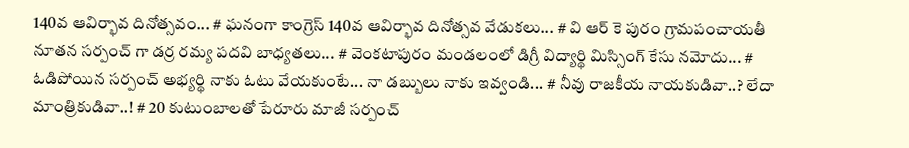140వ ఆవిర్భావ దినోత్సవం... # ఘనంగా కాంగ్రెస్ 140వ ఆవిర్భావ దినోత్సవ వేడుకలు... # వి ఆర్ కె పురం గ్రామపంచాయతీ నూతన సర్పంచ్ గా డర్ర రమ్య పదవి బాధ్యతలు... # వెంకటాపురం మండలంలో డిగ్రీ విద్యార్థి మిస్సింగ్ కేసు నమోదు... # ఓడిపోయిన సర్పంచ్ అభ్యర్థి నాకు ఓటు వేయకుంటే... నా డబ్బులు నాకు ఇవ్వండి... # నీవు రాజకీయ నాయకుడివా..? లేదా మాంత్రికుడివా..! # 20 కుటుంబాలతో పేరూరు మాజీ సర్పంచ్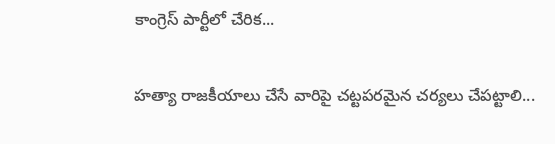కాంగ్రెస్ పార్టీలో చేరిక...

హత్యా రాజకీయాలు చేసే వారిపై చట్టపరమైన చర్యలు చేపట్టాలి...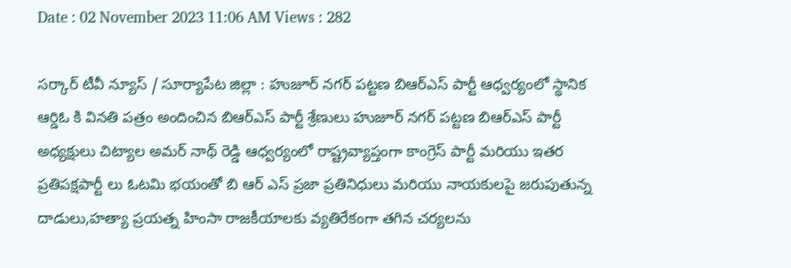Date : 02 November 2023 11:06 AM Views : 282

సర్కార్ టీవీ న్యూస్ / సూర్యాపేట జిల్లా : హుజూర్ నగర్ పట్టణ బిఆర్ఎస్ పార్టీ ఆధ్వర్యంలో స్థానిక ఆర్డిఓ కి వినతి పత్రం అందించిన బిఆర్ఎస్ పార్టీ శ్రేణులు హుజూర్ నగర్ పట్టణ బిఆర్ఎస్ పార్టీ అధ్యక్షులు చిట్యాల అమర్ నాథ్ రెడ్డి ఆధ్వర్యంలో రాష్ట్రవ్యాప్తంగా కాంగ్రెస్ పార్టీ మరియు ఇతర ప్రతిపక్షపార్టీ లు ఓటమి భయంతో బి ఆర్ ఎస్ ప్రజా ప్రతినిధులు మరియు నాయకులపై జరుపుతున్న దాడులు,హత్యా ప్రయత్న హింసా రాజకీయాలకు వ్యతిరేకంగా తగిన చర్యలను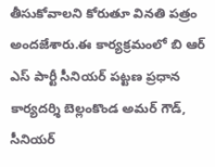తీసుకోవాలని కోరుతూ వినతి పత్రం అందజేశారు.ఈ కార్యక్రమంలో బి ఆర్ ఎస్ పార్టీ సీనియర్ పట్టణ ప్రధాన కార్యదర్శి బెల్లంకొండ అమర్ గౌడ్, సీనియర్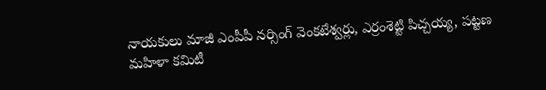నాయకులు మాజీ ఎంపీపీ నర్సింగ్ వెంకటేశ్వర్లు, ఎర్రంశెట్టి పిచ్చయ్య, పట్టణ మహిళా కమిటీ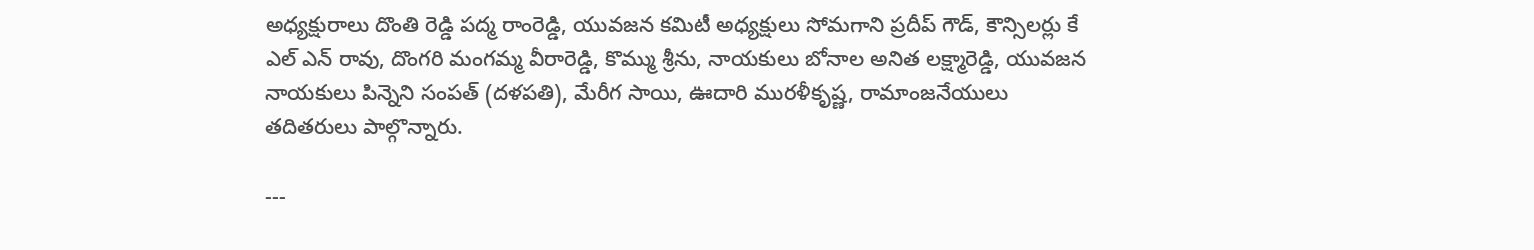అధ్యక్షురాలు దొంతి రెడ్డి పద్మ రాంరెడ్డి, యువజన కమిటీ అధ్యక్షులు సోమగాని ప్రదీప్ గౌడ్, కౌన్సిలర్లు కే ఎల్ ఎన్ రావు, దొంగరి మంగమ్మ వీరారెడ్డి, కొమ్ము శ్రీను, నాయకులు బోనాల అనిత లక్ష్మారెడ్డి, యువజన నాయకులు పిన్నెని సంపత్ (దళపతి), మేరీగ సాయి, ఊదారి మురళీకృష్ణ, రామాంజనేయులు తదితరులు పాల్గొన్నారు.

---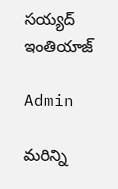సయ్యద్ ఇంతియాజ్

Admin

మరిన్ని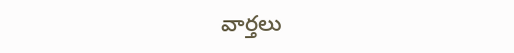వార్తలు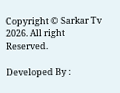Copyright © Sarkar Tv 2026. All right Reserved.

Developed By :